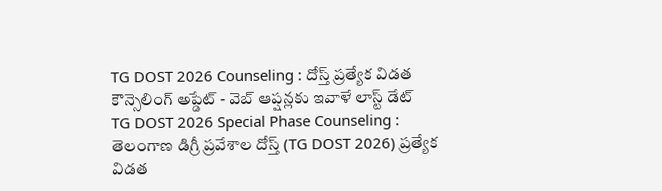TG DOST 2026 Counseling : దోస్త్ ప్రత్యేక విడత కౌన్సెలింగ్ అప్డేట్ - వెబ్ ఆప్షన్లకు ఇవాళే లాస్ట్ డేట్
TG DOST 2026 Special Phase Counseling : తెలంగాణ డిగ్రీ ప్రవేశాల దోస్త్ (TG DOST 2026) ప్రత్యేక విడత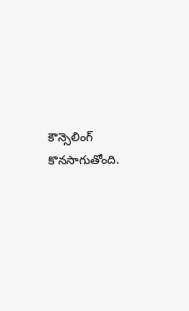కౌన్సెలింగ్ కొనసాగుతోంది.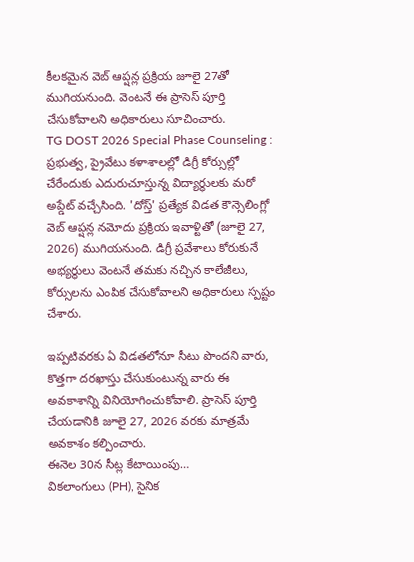కీలకమైన వెబ్ ఆప్షన్ల ప్రక్రియ జూలై 27తో ముగియనుంది. వెంటనే ఈ ప్రాసెస్ పూర్తి చేసుకోవాలని అధికారులు సూచించారు.
TG DOST 2026 Special Phase Counseling : ప్రభుత్వ, ప్రైవేటు కళాశాలల్లో డిగ్రీ కోర్సుల్లో చేరేందుకు ఎదురుచూస్తున్న విద్యార్థులకు మరో అప్డేట్ వచ్చేసింది. 'దోస్త్' ప్రత్యేక విడత కౌన్సెలింగ్లో వెబ్ ఆప్షన్ల నమోదు ప్రక్రియ ఇవాళ్టితో (జూలై 27, 2026) ముగియనుంది. డిగ్రీ ప్రవేశాలు కోరుకునే అభ్యర్థులు వెంటనే తమకు నచ్చిన కాలేజీలు, కోర్సులను ఎంపిక చేసుకోవాలని అధికారులు స్పష్టం చేశారు.

ఇప్పటివరకు ఏ విడతలోనూ సీటు పొందని వారు, కొత్తగా దరఖాస్తు చేసుకుంటున్న వారు ఈ అవకాశాన్ని వినియోగించుకోవాలి. ప్రాసెస్ పూర్తి చేయడానికి జూలై 27, 2026 వరకు మాత్రమే అవకాశం కల్పించారు.
ఈనెల 30న సీట్ల కేటాయింపు…
వికలాంగులు (PH), సైనిక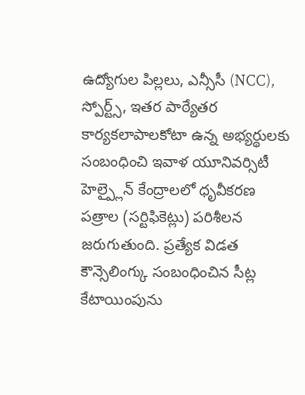ఉద్యోగుల పిల్లలు, ఎన్సీసీ (NCC), స్పోర్ట్స్, ఇతర పాఠ్యేతర కార్యకలాపాలకోటా ఉన్న అభ్యర్థులకు సంబంధించి ఇవాళ యూనివర్సిటీ హెల్ప్లైన్ కేంద్రాలలో ధృవీకరణ పత్రాల (సర్టిఫికెట్లు) పరిశీలన జరుగుతుంది. ప్రత్యేక విడత కౌన్సెలింగ్కు సంబంధించిన సీట్ల కేటాయింపును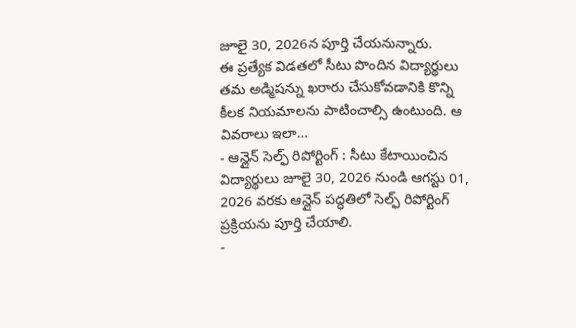జూలై 30, 2026న పూర్తి చేయనున్నారు.
ఈ ప్రత్యేక విడతలో సీటు పొందిన విద్యార్థులు తమ అడ్మిషన్ను ఖరారు చేసుకోవడానికి కొన్ని కీలక నియమాలను పాటించాల్సి ఉంటుంది. ఆ వివరాలు ఇలా…
- ఆన్లైన్ సెల్ఫ్ రిపోర్టింగ్ : సీటు కేటాయించిన విద్యార్థులు జూలై 30, 2026 నుండి ఆగస్టు 01, 2026 వరకు ఆన్లైన్ పద్ధతిలో సెల్ఫ్ రిపోర్టింగ్ ప్రక్రియను పూర్తి చేయాలి.
-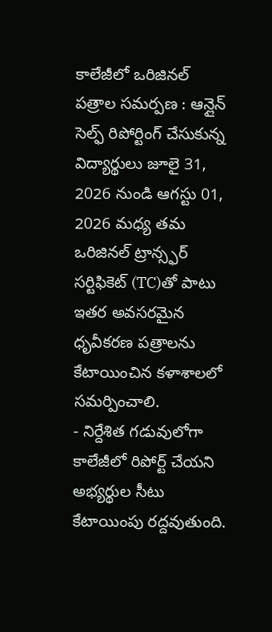కాలేజీలో ఒరిజినల్ పత్రాల సమర్పణ : ఆన్లైన్ సెల్ఫ్ రిపోర్టింగ్ చేసుకున్న విద్యార్థులు జూలై 31, 2026 నుండి ఆగస్టు 01, 2026 మధ్య తమ ఒరిజినల్ ట్రాన్స్ఫర్ సర్టిఫికెట్ (TC)తో పాటు ఇతర అవసరమైన ధృవీకరణ పత్రాలను కేటాయించిన కళాశాలలో సమర్పించాలి.
- నిర్దేశిత గడువులోగా కాలేజీలో రిపోర్ట్ చేయని అభ్యర్థుల సీటు కేటాయింపు రద్దవుతుంది.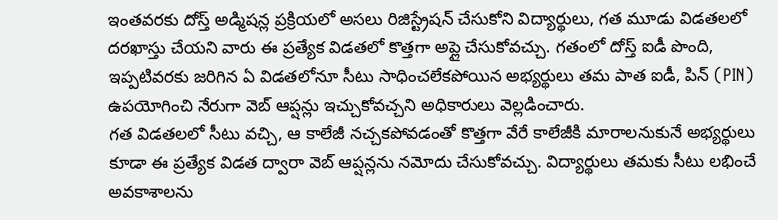ఇంతవరకు దోస్త్ అడ్మిషన్ల ప్రక్రియలో అసలు రిజిస్ట్రేషన్ చేసుకోని విద్యార్థులు, గత మూడు విడతలలో దరఖాస్తు చేయని వారు ఈ ప్రత్యేక విడతలో కొత్తగా అప్లై చేసుకోవచ్చు. గతంలో దోస్త్ ఐడీ పొంది, ఇప్పటివరకు జరిగిన ఏ విడతలోనూ సీటు సాధించలేకపోయిన అభ్యర్థులు తమ పాత ఐడీ, పిన్ (PIN) ఉపయోగించి నేరుగా వెబ్ ఆప్షన్లు ఇచ్చుకోవచ్చని అధికారులు వెల్లడించారు.
గత విడతలలో సీటు వచ్చి, ఆ కాలేజీ నచ్చకపోవడంతో కొత్తగా వేరే కాలేజీకి మారాలనుకునే అభ్యర్థులు కూడా ఈ ప్రత్యేక విడత ద్వారా వెబ్ ఆప్షన్లను నమోదు చేసుకోవచ్చు. విద్యార్థులు తమకు సీటు లభించే అవకాశాలను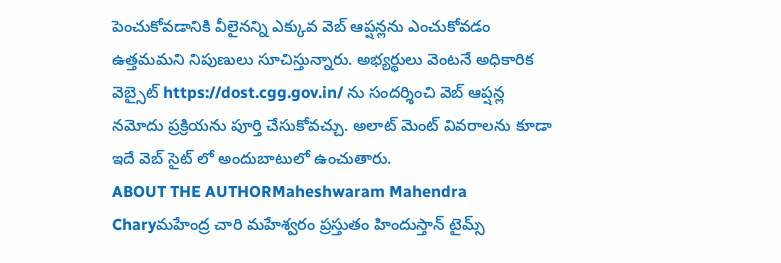పెంచుకోవడానికి వీలైనన్ని ఎక్కువ వెబ్ ఆప్షన్లను ఎంచుకోవడం ఉత్తమమని నిపుణులు సూచిస్తున్నారు. అభ్యర్థులు వెంటనే అధికారిక వెబ్సైట్ https://dost.cgg.gov.in/ ను సందర్శించి వెబ్ ఆప్షన్ల నమోదు ప్రక్రియను పూర్తి చేసుకోవచ్చు. అలాట్ మెంట్ వివరాలను కూడా ఇదే వెబ్ సైట్ లో అందుబాటులో ఉంచుతారు.
ABOUT THE AUTHORMaheshwaram Mahendra Charyమహేంద్ర చారి మహేశ్వరం ప్రస్తుతం హిందుస్తాన్ టైమ్స్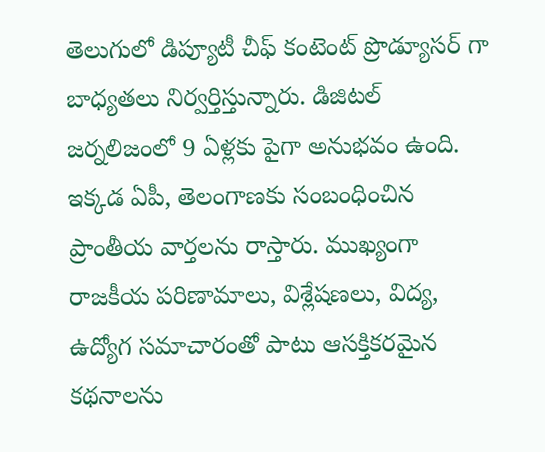తెలుగులో డిప్యూటీ చీఫ్ కంటెంట్ ప్రొడ్యూసర్ గా బాధ్యతలు నిర్వర్తిస్తున్నారు. డిజిటల్ జర్నలిజంలో 9 ఏళ్లకు పైగా అనుభవం ఉంది. ఇక్కడ ఏపీ, తెలంగాణకు సంబంధించిన ప్రాంతీయ వార్తలను రాస్తారు. ముఖ్యంగా రాజకీయ పరిణామాలు, విశ్లేషణలు, విద్య, ఉద్యోగ సమాచారంతో పాటు ఆసక్తికరమైన కథనాలను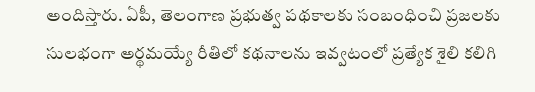అందిస్తారు. ఏపీ, తెలంగాణ ప్రభుత్వ పథకాలకు సంబంధించి ప్రజలకు సులభంగా అర్థమయ్యే రీతిలో కథనాలను ఇవ్వటంలో ప్రత్యేక శైలి కలిగి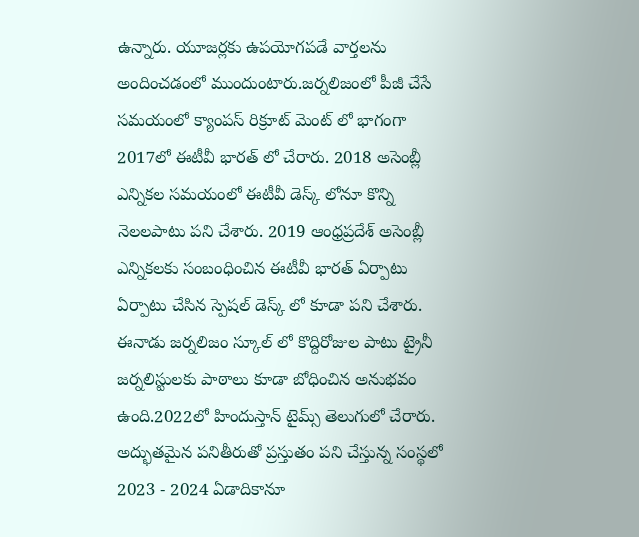ఉన్నారు. యూజర్లకు ఉపయోగపడే వార్తలను అందించడంలో ముందుంటారు.జర్నలిజంలో పీజీ చేసే సమయంలో క్యాంపస్ రిక్రూట్ మెంట్ లో భాగంగా 2017లో ఈటీవీ భారత్ లో చేరారు. 2018 అసెంబ్లీ ఎన్నికల సమయంలో ఈటీవీ డెస్క్ లోనూ కొన్ని నెలలపాటు పని చేశారు. 2019 ఆంధ్రప్రదేశ్ అసెంబ్లీ ఎన్నికలకు సంబంధించిన ఈటీవీ భారత్ ఏర్పాటు ఏర్పాటు చేసిన స్పెషల్ డెస్క్ లో కూడా పని చేశారు. ఈనాడు జర్నలిజం స్కూల్ లో కొద్దిరోజుల పాటు ట్రైనీ జర్నలిస్టులకు పాఠాలు కూడా బోధించిన అనుభవం ఉంది.2022లో హిందుస్తాన్ టైమ్స్ తెలుగులో చేరారు. అద్భుతమైన పనితీరుతో ప్రస్తుతం పని చేస్తున్న సంస్థలో 2023 - 2024 ఏడాదికానూ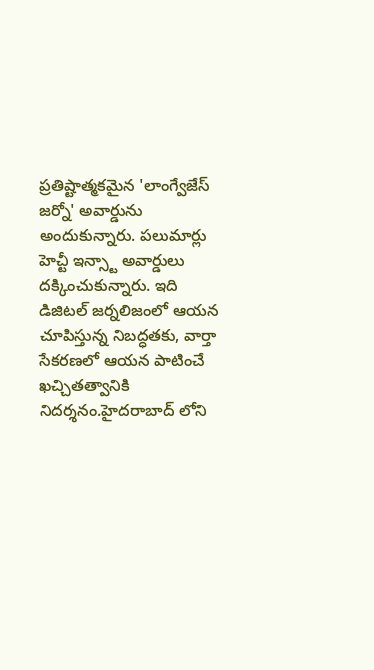ప్రతిష్టాత్మకమైన 'లాంగ్వేజేస్ జర్నో' అవార్డును అందుకున్నారు. పలుమార్లు హెచ్టీ ఇన్స్టా అవార్డులు దక్కించుకున్నారు. ఇది డిజిటల్ జర్నలిజంలో ఆయన చూపిస్తున్న నిబద్ధతకు, వార్తా సేకరణలో ఆయన పాటించే ఖచ్చితత్వానికి నిదర్శనం.హైదరాబాద్ లోని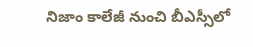నిజాం కాలేజీ నుంచి బీఎస్సీలో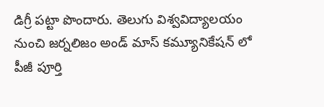డిగ్రీ పట్టా పొందారు. తెలుగు విశ్వవిద్యాలయం నుంచి జర్నలిజం అండ్ మాస్ కమ్యూనికేషన్ లో పీజీ పూర్తి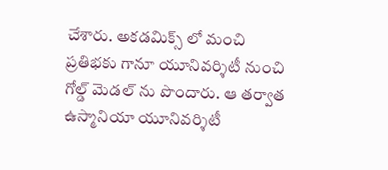చేశారు. అకడమిక్స్ లో మంచి ప్రతిభకు గానూ యూనివర్శిటీ నుంచి గోల్డ్ మెడల్ ను పొందారు. ఆ తర్వాత ఉస్మానియా యూనివర్శిటీ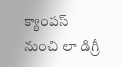క్యాంపస్ నుంచి లా డిగ్రీ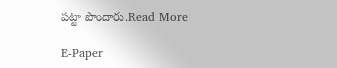పట్టా పొందారు.Read More

E-Paper